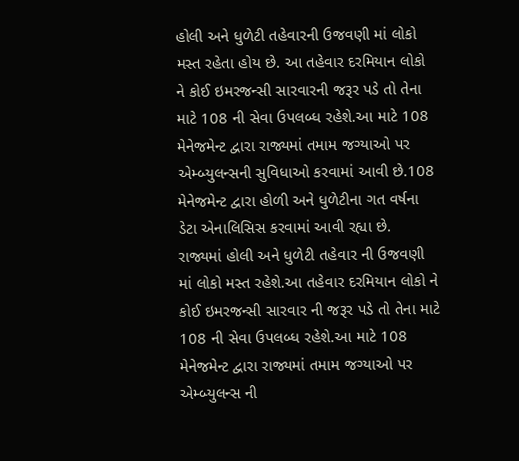હોલી અને ધુળેટી તહેવારની ઉજવણી માં લોકો મસ્ત રહેતા હોય છે. આ તહેવાર દરમિયાન લોકો ને કોઈ ઇમરજન્સી સારવારની જરૂર પડે તો તેના માટે 108 ની સેવા ઉપલબ્ધ રહેશે.આ માટે 108 મેનેજમેન્ટ દ્વારા રાજ્યમાં તમામ જગ્યાઓ પર એમ્બ્યુલન્સની સુવિધાઓ કરવામાં આવી છે.108 મેનેજમેન્ટ દ્વારા હોળી અને ધુળેટીના ગત વર્ષના ડેટા એનાલિસિસ કરવામાં આવી રહ્યા છે.
રાજ્યમાં હોલી અને ધુળેટી તહેવાર ની ઉજવણી માં લોકો મસ્ત રહેશે.આ તહેવાર દરમિયાન લોકો ને કોઈ ઇમરજન્સી સારવાર ની જરૂર પડે તો તેના માટે 108 ની સેવા ઉપલબ્ધ રહેશે.આ માટે 108 મેનેજમેન્ટ દ્વારા રાજ્યમાં તમામ જગ્યાઓ પર એમ્બ્યુલન્સ ની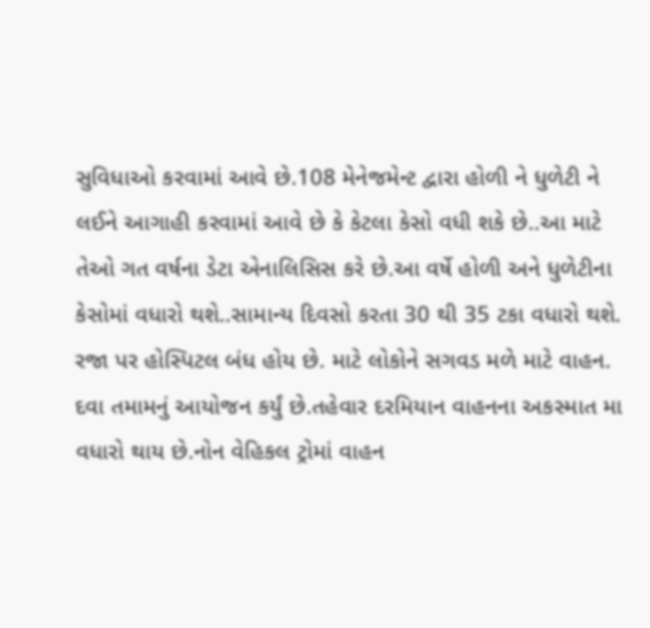સુવિધાઓ કરવામાં આવે છે.108 મેનેજમેન્ટ દ્વારા હોળી ને ધુળેટી ને લઈને આગાહી કરવામાં આવે છે કે કેટલા કેસો વધી શકે છે..આ માટે તેઓ ગત વર્ષના ડેટા એનાલિસિસ કરે છે.આ વર્ષે હોળી અને ધુળેટીના કેસોમાં વધારો થશે..સામાન્ય દિવસો કરતા 30 થી 35 ટકા વધારો થશે.
રજા પર હોસ્પિટલ બંધ હોય છે. માટે લોકોને સગવડ મળે માટે વાહન. દવા તમામનું આયોજન કર્યું છે.તહેવાર દરમિયાન વાહનના અકસ્માત મા વધારો થાય છે.નોન વેહિકલ ટ્રોમાં વાહન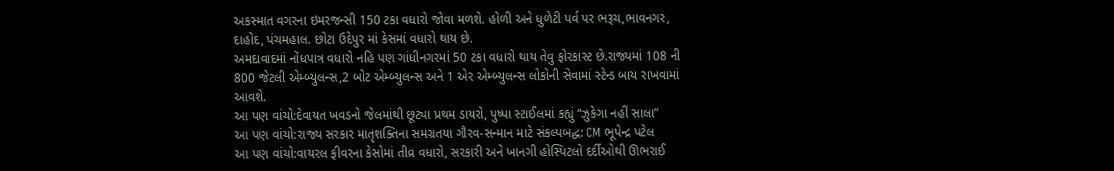અકસ્માત વગરના ઇમરજન્સી 150 ટકા વધારો જોવા મળશે. હોળી અને ધુળેટી પર્વ પર ભરૂચ,ભાવનગર, દાહોદ, પંચમહાલ. છોટા ઉદેપુર માં કેસમાં વધારો થાય છે.
અમદાવાદમાં નોંધપાત્ર વધારો નહિ પણ ગાંધીનગરમાં 50 ટકા વધારો થાય તેવુ ફોરકાસ્ટ છે.રાજ્યમાં 108 ની 800 જેટલી એમ્બ્યુલન્સ,2 બોટ એમ્બ્યુલન્સ અને 1 એર એમ્બ્યુલન્સ લોકોની સેવામાં સ્ટેન્ડ બાય રાખવામાં આવશે.
આ પણ વાંચો:દેવાયત ખવડનો જેલમાંથી છૂટ્યા પ્રથમ ડાયરો, પુષ્પા સ્ટાઈલમાં કહ્યું “ઝુકેગા નહીં સાલા”
આ પણ વાંચો:રાજ્ય સરકાર માતૃશક્તિના સમગ્રતયા ગૌરવ-સન્માન માટે સંકલ્પબદ્ધ: CM ભૂપેન્દ્ર પટેલ
આ પણ વાંચો:વાયરલ ફીવરના કેસોમાં તીવ્ર વધારો, સરકારી અને ખાનગી હોસ્પિટલો દર્દીઓથી ઊભરાઈ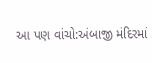આ પણ વાંચો:અંબાજી મંદિરમાં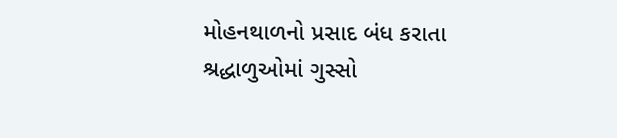મોહનથાળનો પ્રસાદ બંધ કરાતા શ્રદ્ધાળુઓમાં ગુસ્સો